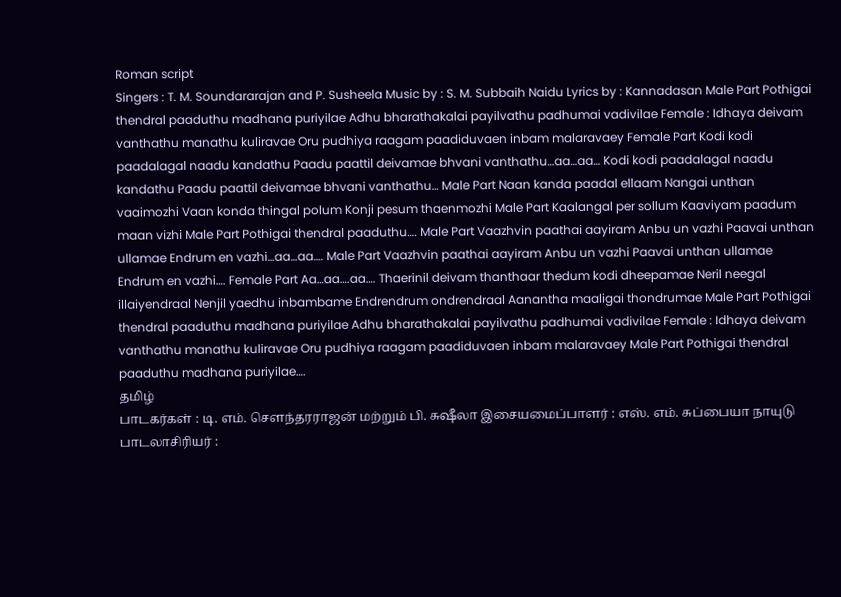Roman script
Singers : T. M. Soundararajan and P. Susheela Music by : S. M. Subbaih Naidu Lyrics by : Kannadasan Male Part Pothigai thendral paaduthu madhana puriyilae Adhu bharathakalai payilvathu padhumai vadivilae Female : Idhaya deivam vanthathu manathu kuliravae Oru pudhiya raagam paadiduvaen inbam malaravaey Female Part Kodi kodi paadalagal naadu kandathu Paadu paattil deivamae bhvani vanthathu…aa…aa… Kodi kodi paadalagal naadu kandathu Paadu paattil deivamae bhvani vanthathu… Male Part Naan kanda paadal ellaam Nangai unthan vaaimozhi Vaan konda thingal polum Konji pesum thaenmozhi Male Part Kaalangal per sollum Kaaviyam paadum maan vizhi Male Part Pothigai thendral paaduthu…. Male Part Vaazhvin paathai aayiram Anbu un vazhi Paavai unthan ullamae Endrum en vazhi…aa…aa…. Male Part Vaazhvin paathai aayiram Anbu un vazhi Paavai unthan ullamae Endrum en vazhi…. Female Part Aa…aa….aa…. Thaerinil deivam thanthaar thedum kodi dheepamae Neril neegal illaiyendraal Nenjil yaedhu inbambame Endrendrum ondrendraal Aanantha maaligai thondrumae Male Part Pothigai thendral paaduthu madhana puriyilae Adhu bharathakalai payilvathu padhumai vadivilae Female : Idhaya deivam vanthathu manathu kuliravae Oru pudhiya raagam paadiduvaen inbam malaravaey Male Part Pothigai thendral paaduthu madhana puriyilae….
தமிழ்
பாடகர்கள் : டி. எம். சௌந்தரராஜன் மற்றும் பி. சுஷீலா இசையமைப்பாளர் : எஸ். எம். சுப்பையா நாயுடு பாடலாசிரியர் :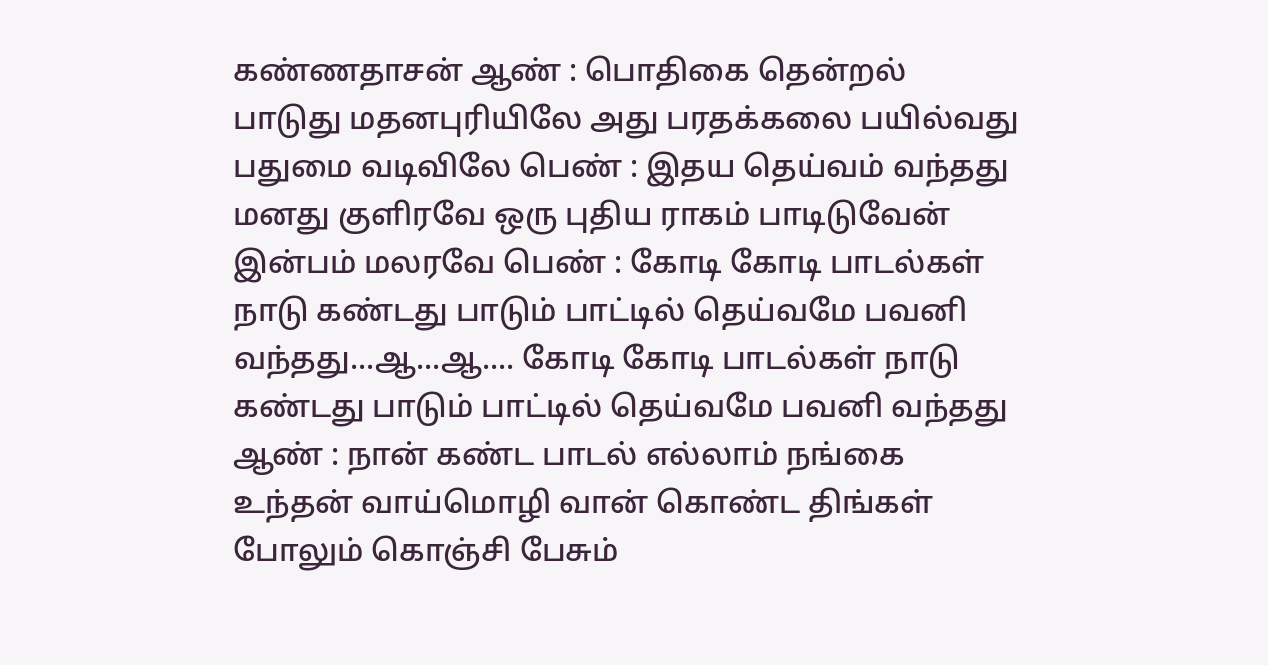கண்ணதாசன் ஆண் : பொதிகை தென்றல் பாடுது மதனபுரியிலே அது பரதக்கலை பயில்வது பதுமை வடிவிலே பெண் : இதய தெய்வம் வந்தது மனது குளிரவே ஒரு புதிய ராகம் பாடிடுவேன் இன்பம் மலரவே பெண் : கோடி கோடி பாடல்கள் நாடு கண்டது பாடும் பாட்டில் தெய்வமே பவனி வந்தது...ஆ...ஆ.... கோடி கோடி பாடல்கள் நாடு கண்டது பாடும் பாட்டில் தெய்வமே பவனி வந்தது ஆண் : நான் கண்ட பாடல் எல்லாம் நங்கை உந்தன் வாய்மொழி வான் கொண்ட திங்கள் போலும் கொஞ்சி பேசும்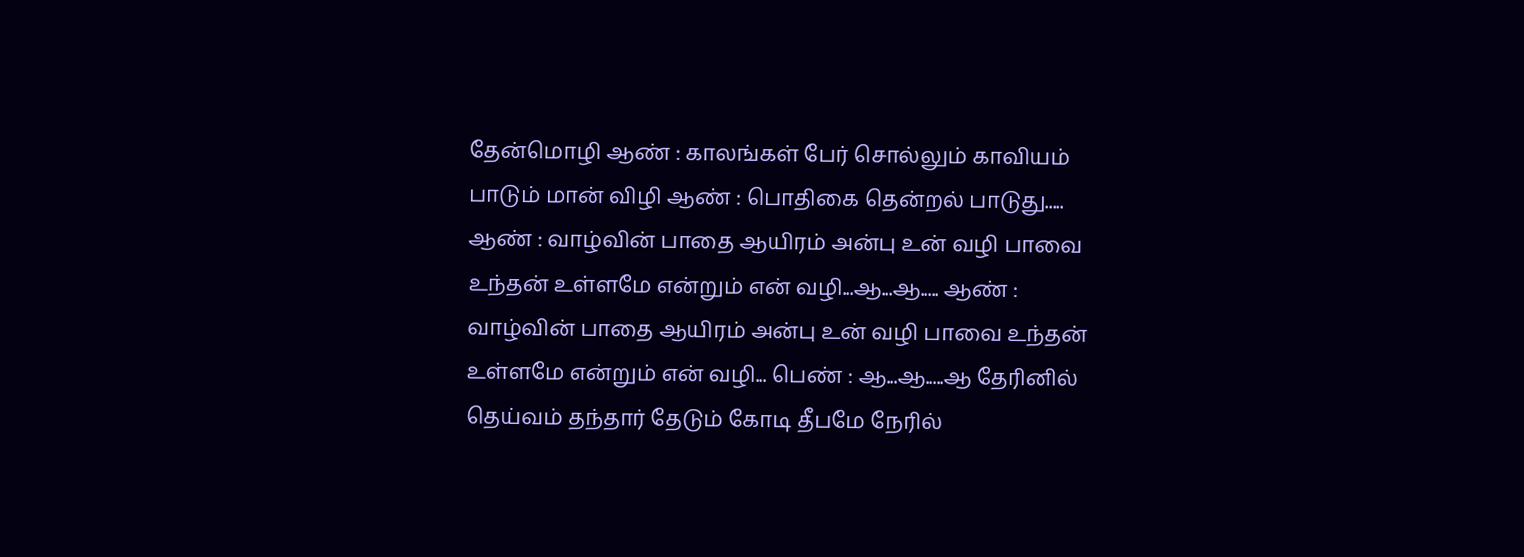தேன்மொழி ஆண் : காலங்கள் பேர் சொல்லும் காவியம் பாடும் மான் விழி ஆண் : பொதிகை தென்றல் பாடுது..... ஆண் : வாழ்வின் பாதை ஆயிரம் அன்பு உன் வழி பாவை உந்தன் உள்ளமே என்றும் என் வழி...ஆ...ஆ..... ஆண் : வாழ்வின் பாதை ஆயிரம் அன்பு உன் வழி பாவை உந்தன் உள்ளமே என்றும் என் வழி... பெண் : ஆ...ஆ.....ஆ தேரினில் தெய்வம் தந்தார் தேடும் கோடி தீபமே நேரில்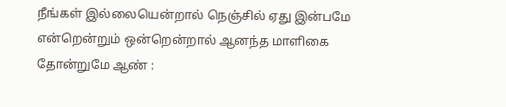நீங்கள் இல்லையென்றால் நெஞ்சில் ஏது இன்பமே என்றென்றும் ஒன்றென்றால் ஆனந்த மாளிகை தோன்றுமே ஆண் :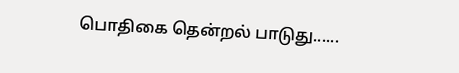பொதிகை தென்றல் பாடுது......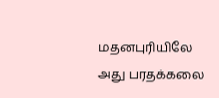மதனபுரியிலே அது பரதக்கலை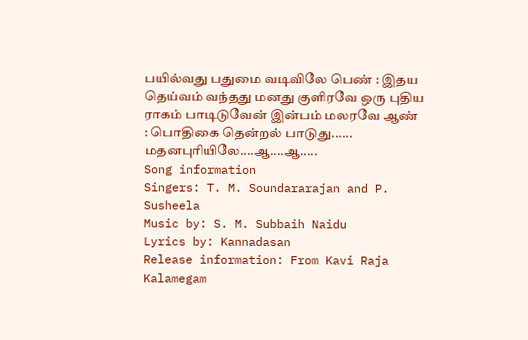பயில்வது பதுமை வடிவிலே பெண் : இதய தெய்வம் வந்தது மனது குளிரவே ஒரு புதிய ராகம் பாடிடுவேன் இன்பம் மலரவே ஆண் : பொதிகை தென்றல் பாடுது...... மதனபுரியிலே....ஆ....ஆ.....
Song information
Singers: T. M. Soundararajan and P. Susheela
Music by: S. M. Subbaih Naidu
Lyrics by: Kannadasan
Release information: From Kavi Raja Kalamegam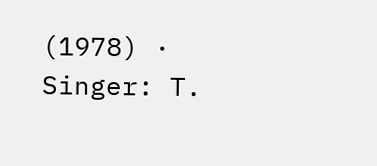(1978) · Singer: T.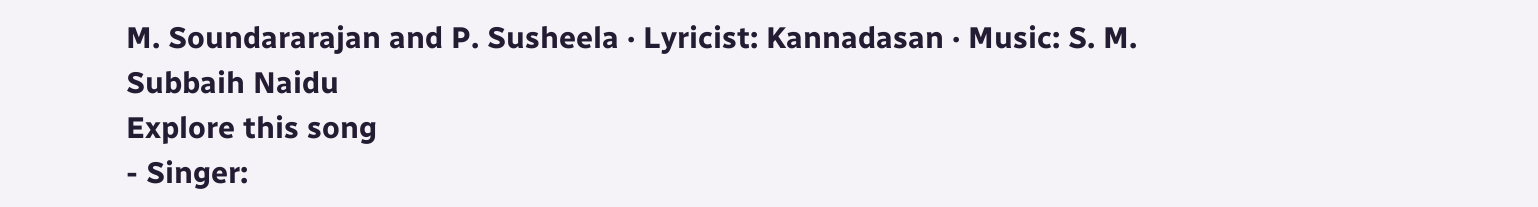M. Soundararajan and P. Susheela · Lyricist: Kannadasan · Music: S. M. Subbaih Naidu
Explore this song
- Singer: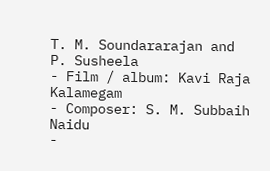T. M. Soundararajan and P. Susheela
- Film / album: Kavi Raja Kalamegam
- Composer: S. M. Subbaih Naidu
-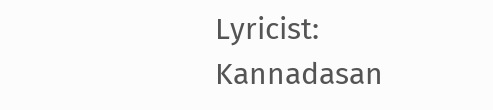Lyricist: Kannadasan